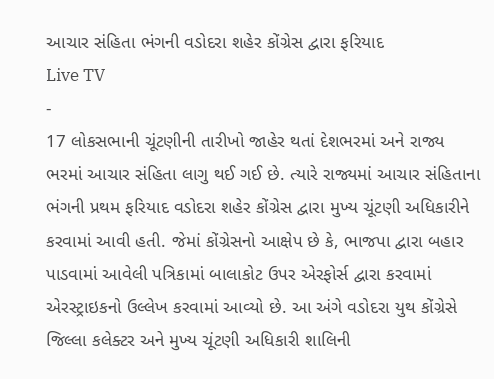આચાર સંહિતા ભંગની વડોદરા શહેર કોંગ્રેસ દ્વારા ફરિયાદ
Live TV
-
17 લોકસભાની ચૂંટણીની તારીખો જાહેર થતાં દેશભરમાં અને રાજ્ય ભરમાં આચાર સંહિતા લાગુ થઈ ગઈ છે. ત્યારે રાજ્યમાં આચાર સંહિતાના ભંગની પ્રથમ ફરિયાદ વડોદરા શહેર કોંગ્રેસ દ્વારા મુખ્ય ચૂંટણી અધિકારીને કરવામાં આવી હતી. જેમાં કોંગ્રેસનો આક્ષેપ છે કે, ભાજપા દ્વારા બહાર પાડવામાં આવેલી પત્રિકામાં બાલાકોટ ઉપર એરફોર્સ દ્વારા કરવામાં એરસ્ટ્રાઇકનો ઉલ્લેખ કરવામાં આવ્યો છે. આ અંગે વડોદરા યુથ કોંગ્રેસે જિલ્લા કલેક્ટર અને મુખ્ય ચૂંટણી અધિકારી શાલિની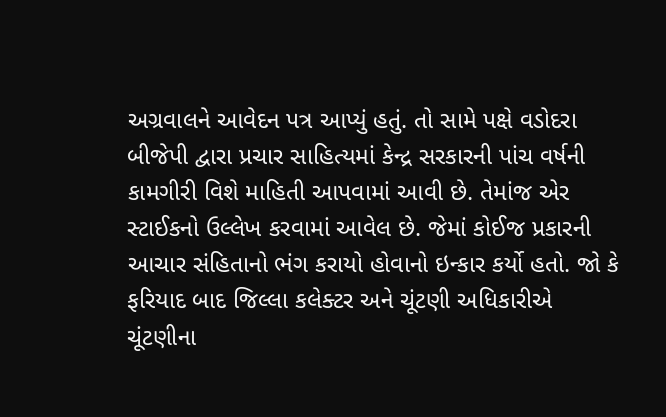અગ્રવાલને આવેદન પત્ર આપ્યું હતું. તો સામે પક્ષે વડોદરા બીજેપી દ્વારા પ્રચાર સાહિત્યમાં કેન્દ્ર સરકારની પાંચ વર્ષની કામગીરી વિશે માહિતી આપવામાં આવી છે. તેમાંજ એર સ્ટાઈકનો ઉલ્લેખ કરવામાં આવેલ છે. જેમાં કોઈજ પ્રકારની આચાર સંહિતાનો ભંગ કરાયો હોવાનો ઇન્કાર કર્યો હતો. જો કે ફરિયાદ બાદ જિલ્લા કલેક્ટર અને ચૂંટણી અધિકારીએ ચૂંટણીના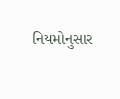નિયમોનુસાર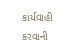કાર્યવાહી કરવાની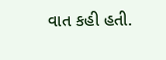વાત કહી હતી.